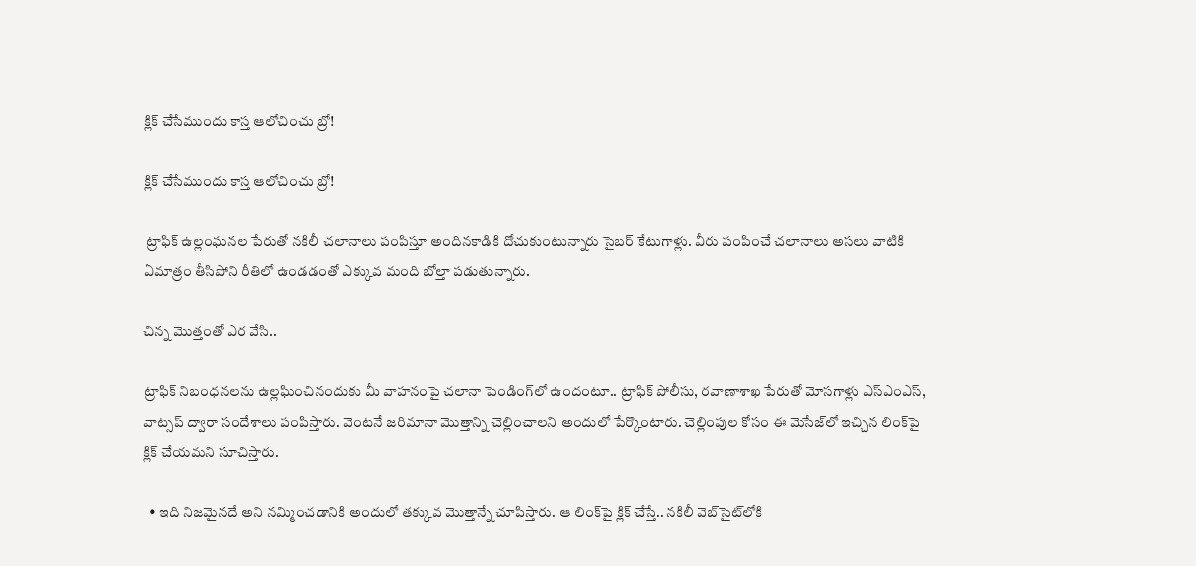క్లిక్‌ చేసేముందు కాస్త ఆలోచించు బ్రో!

క్లిక్‌ చేసేముందు కాస్త ఆలోచించు బ్రో!

 ట్రాఫిక్‌ ఉల్లంఘనల పేరుతో నకిలీ చలానాలు పంపిస్తూ అందినకాడికి దోచుకుంటున్నారు సైబర్‌ కేటుగాళ్లు. వీరు పంపించే చలానాలు అసలు వాటికి ఏమాత్రం తీసిపోని రీతిలో ఉండడంతో ఎక్కువ మంది బోల్తా పడుతున్నారు.

చిన్న మొత్తంతో ఎర వేసి..

ట్రాఫిక్‌ నిబంధనలను ఉల్లఘించినందుకు మీ వాహనంపై చలానా పెండింగ్‌లో ఉందంటూ.. ట్రాఫిక్‌ పోలీసు, రవాణాశాఖ పేరుతో మోసగాళ్లు ఎస్‌ఎంఎస్, వాట్సప్‌ ద్వారా సందేశాలు పంపిస్తారు. వెంటనే జరిమానా మొత్తాన్ని చెల్లించాలని అందులో పేర్కొంటారు. చెల్లింపుల కోసం ఈ మెసేజ్‌లో ఇచ్చిన లింక్‌పై క్లిక్‌ చేయమని సూచిస్తారు.

  • ఇది నిజమైనదే అని నమ్మించడానికి అందులో తక్కువ మొత్తాన్నే చూపిస్తారు. ఆ లింక్‌పై క్లిక్‌ చేస్తే.. నకిలీ వెబ్‌సైట్‌లోకి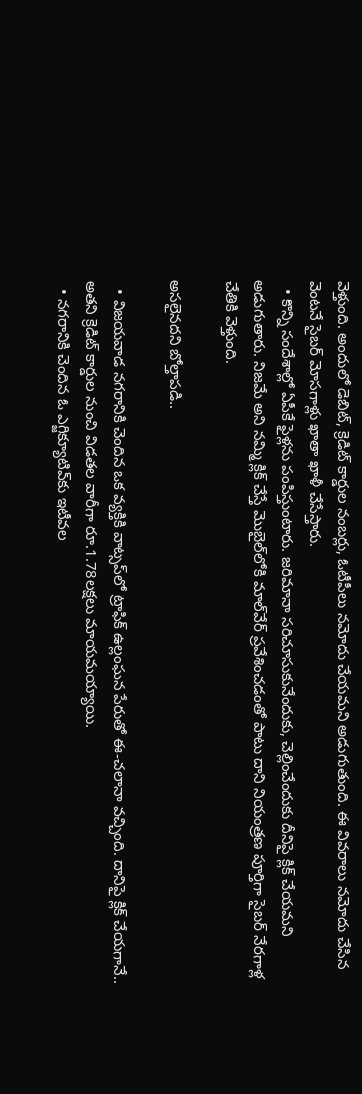వెళ్తుంది. అందులో డెబిట్, క్రెడిట్‌ కార్డుల నంబర్లు, ఓటీపీలు నమోదు చేయమని అడుగుతుంది. ఈ వివరాలు నమోదు చేసిన వెంటనే సైబర్‌ మోసగాళ్లు ఖాతా ఖాళీ చేసేస్తారు.
  • కొన్ని సందేశాల్లో ఏపీకే ఫైళ్లను పంపిస్తుంటారు. జరిమానా సరిచూసుకునేందుకు, చెల్లించేందుకు దీనిపై క్లిక్‌ చేయమని అడుగుతారు. నిజమే అని నమ్మి క్లిక్‌ చేస్తే మొబైల్‌లోకి మాల్‌వేర్‌ ప్రవేశించడంతో పాటు దాని నియంత్రణ పూర్తిగా సైబర్‌ నేరగాళ్ల చేతికి వెళ్తుంది.

అసలైనదని బోల్తాపడి..

  • విజయవాడ నగరానికి చెందిన ఒక వ్యక్తికి వాట్సప్‌లో ట్రాఫిక్‌ ఉల్లంఘన పేరుతో ఈ-చలానా వచ్చింది. దానిపై క్లిక్‌ చేయగానే.. అతని క్రెడిట్‌ కార్డుల నుంచి విడతల వారీగా రూ.1.78లక్షలు మాయమయ్యాయి.
  • నగరానికి చెందిన ఓ ఎగ్జిక్యూటివ్‌కు ఇటీవల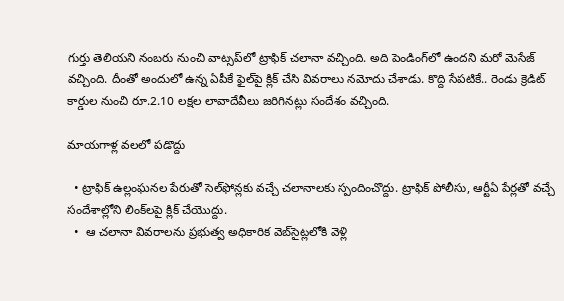గుర్తు తెలియని నంబరు నుంచి వాట్సప్‌లో ట్రాఫిక్‌ చలానా వచ్చింది. అది పెండింగ్‌లో ఉందని మరో మెసేజ్‌ వచ్చింది. దీంతో అందులో ఉన్న ఏపీకే ఫైల్‌పై క్లిక్‌ చేసి వివరాలు నమోదు చేశాడు. కొద్ది సేపటికే.. రెండు క్రెడిట్‌ కార్డుల నుంచి రూ.2.10 లక్షల లావాదేవీలు జరిగినట్లు సందేశం వచ్చింది.

మాయగాళ్ల వలలో పడొద్దు

  • ట్రాఫిక్‌ ఉల్లంఘనల పేరుతో సెల్‌ఫోన్లకు వచ్చే చలానాలకు స్పందించొద్దు. ట్రాఫిక్‌ పోలీసు, ఆర్టీఏ పేర్లతో వచ్చే సందేశాల్లోని లింక్‌లపై క్లిక్‌ చేయొద్దు.
  •  ఆ చలానా వివరాలను ప్రభుత్వ అధికారిక వెబ్‌సైట్లలోకి వెళ్లి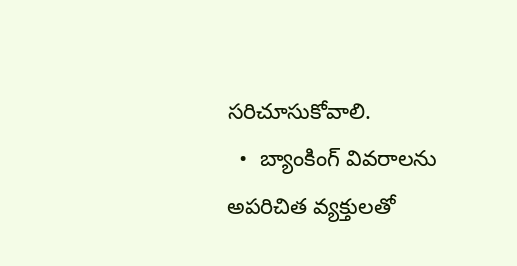సరిచూసుకోవాలి.
  •  బ్యాంకింగ్‌ వివరాలను అపరిచిత వ్యక్తులతో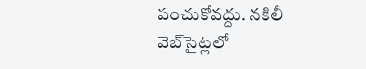పంచుకోవద్దు. నకిలీ వెబ్‌సైట్లలో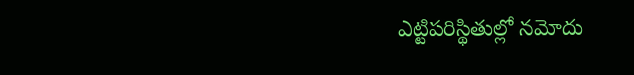ఎట్టిపరిస్థితుల్లో నమోదు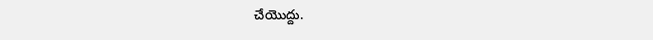చేయొద్దు.